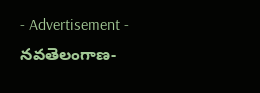- Advertisement -
నవతెలంగాణ-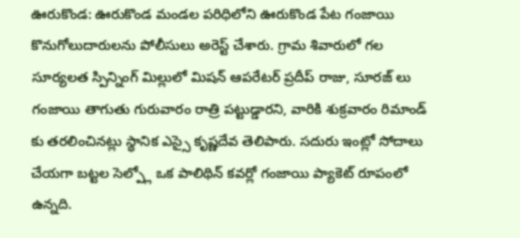ఊరుకొండ: ఊరుకొండ మండల పరిధిలోని ఊరుకొండ పేట గంజాయి కొనుగోలుదారులను పోలీసులు అరెస్ట్ చేశారు. గ్రామ శివారులో గల సూర్యలత స్పిన్నింగ్ మిల్లులో మిషన్ ఆపరేటర్ ప్రదీప్ రాజు, సూరజ్ లు గంజాయి తాగుతు గురువారం రాత్రి పట్టుడ్డారని, వారికి శుక్రవారం రిమాండ్ కు తరలించినట్లు స్థానిక ఎస్సై కృష్ణదేవ తెలిపారు. సదురు ఇంట్లో సోదాలు చేయగా బట్టల సెల్ప్లో ఒక పాలిథిన్ కవర్లో గంజాయి ప్యాకెట్ రూపంలో ఉన్నది.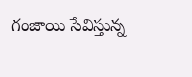గంజాయి సేవిస్తున్న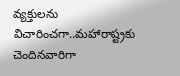వ్యక్తులను విచారించగా..మహారాష్ట్రకు చెందినవారిగా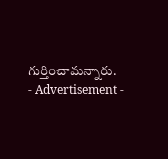గుర్తించామన్నారు.
- Advertisement -